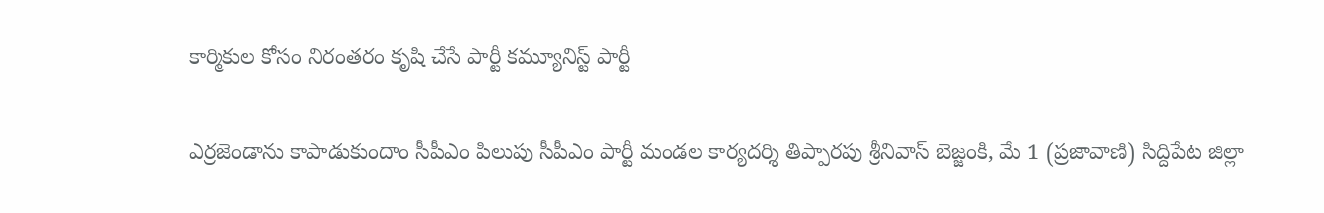కార్మికుల కోసం నిరంతరం కృషి చేసే పార్టీ కమ్యూనిస్ట్ పార్టీ

ఎర్రజెండాను కాపాడుకుందాం సీపీఎం పిలుపు సీపీఎం పార్టీ మండల కార్యదర్శి తిప్పారపు శ్రీనివాస్ బెజ్జంకి, మే 1 (ప్రజావాణి) సిద్దిపేట జిల్లా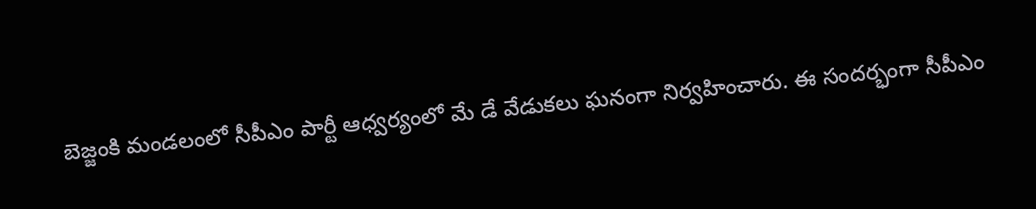బెజ్జంకి మండలంలో సీపీఎం పార్టీ ఆధ్వర్యంలో మే డే వేడుకలు ఘనంగా నిర్వహించారు. ఈ సందర్భంగా సీపీఎం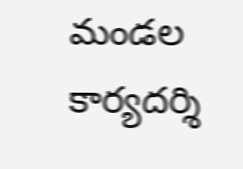మండల కార్యదర్శి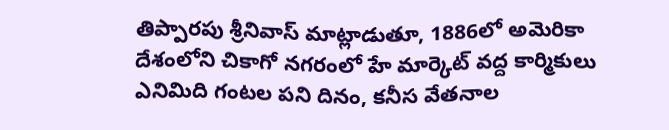తిప్పారపు శ్రీనివాస్ మాట్లాడుతూ, 1886లో అమెరికా దేశంలోని చికాగో నగరంలో హే మార్కెట్ వద్ద కార్మికులు ఎనిమిది గంటల పని దినం, కనీస వేతనాల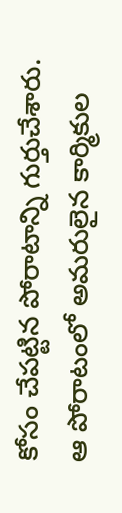కోసం చేపట్టిన పోరాటాన్ని గుర్తుచేశారు. ఆ పోరాటంలో అమరులైన కార్మికుల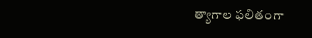త్యాగాల ఫలితంగా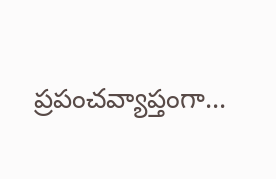ప్రపంచవ్యాప్తంగా...